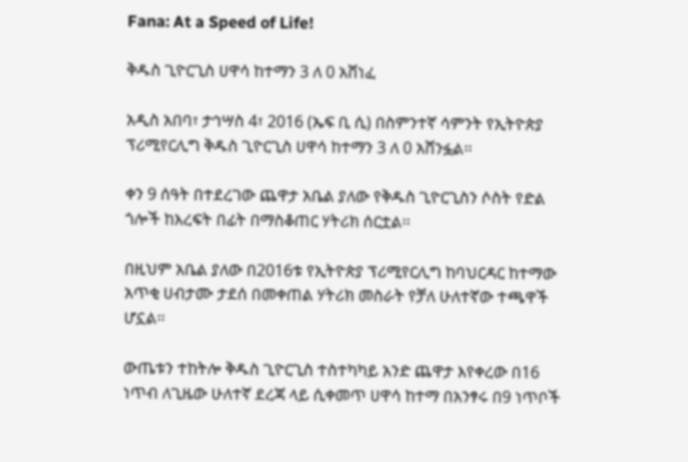Fana: At a Speed of Life!

ቅዱስ ጊዮርጊስ ሀዋሳ ከተማን 3 ለ 0 አሸነፈ

አዲስ አበባ፣ ታኅሣስ 4፣ 2016 (ኤፍ ቢ ሲ) በስምንተኛ ሳምንት የኢትዮጵያ ፕሪሚየርሊግ ቅዱስ ጊዮርጊስ ሀዋሳ ከተማን 3 ለ 0 አሸንፏል፡፡

ቀን 9 ሰዓት በተደረገው ጨዋታ አቤል ያለው የቅዱስ ጊዮርጊስን ሶስት የድል ጎሎች ከእረፍት በፊት በማስቆጠር ሃትሪክ ሰርቷል፡፡

በዚህም አቤል ያለው በ2016ቱ የኢትዮጵያ ፕሪሚየርሊግ ከባህርዳር ከተማው አጥቂ ሀብታሙ ታደሰ በመቀጠል ሃትሪክ መስራት የቻለ ሁለተኛው ተጫዋች ሆኗል፡፡

ውጤቱን ተከትሎ ቅዱስ ጊዮርጊስ ተስተካካይ አንድ ጨዋታ እየቀረው በ16 ነጥብ ለጊዜው ሁለተኛ ደረጃ ላይ ሲቀመጥ ሀዋሳ ከተማ በአንፃሩ በ9 ነጥቦች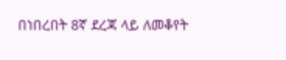በነበረበት 8ኛ ደረጃ ላይ ለመቆየት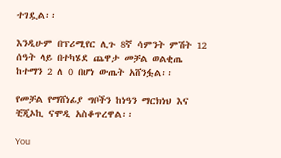ተገዷል፡፡

እንዲሁም በፕሪሚየር ሊጉ 8ኛ ሳምንት ምሽት 12 ሰዓት ላይ በተካሄደ ጨዋታ መቻል ወልቂጤ ከተማን 2 ለ 0 በሆነ ውጤት አሸንፏል፡፡

የመቻል የማሸነፊያ ግቦችን ከነዓን ማርክነህ እና ቺጂኦኪ ናሞዲ አስቆጥረዋል፡፡

You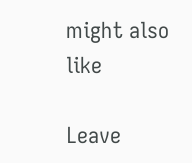might also like

Leave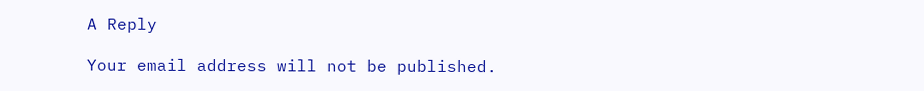A Reply

Your email address will not be published.